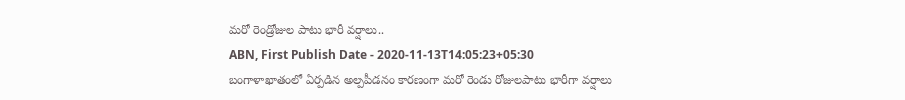మరో రెండ్రోజుల పాటు భారీ వర్షాలు..
ABN, First Publish Date - 2020-11-13T14:05:23+05:30
బంగాళాఖాతంలో ఏర్పడిన అల్పపీడనం కారణంగా మరో రెండు రోజులపాటు భారీగా వర్షాలు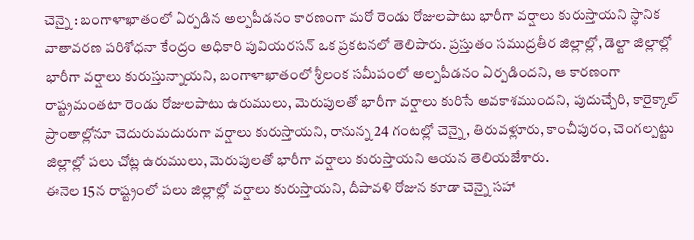చెన్నై : బంగాళాఖాతంలో ఏర్పడిన అల్పపీడనం కారణంగా మరో రెండు రోజులపాటు భారీగా వర్షాలు కురుస్తాయని స్థానిక వాతావరణ పరిశోధనా కేంద్రం అధికారి పువియరసన్ ఒక ప్రకటనలో తెలిపారు. ప్రస్తుతం సముద్రతీర జిల్లాల్లో, డెల్టా జిల్లాల్లో భారీగా వర్షాలు కురుస్తున్నాయని, బంగాళాఖాతంలో శ్రీలంక సమీపంలో అల్పపీడనం ఏర్పడిందని, ఆ కారణంగా రాష్ట్రమంతటా రెండు రోజులపాటు ఉరుములు, మెరుపులతో భారీగా వర్షాలు కురిసే అవకాశముందని, పుదుచ్చేరి, కారైక్కాల్ ప్రాంతాల్లోనూ చెదురుమదురుగా వర్షాలు కురుస్తాయని, రానున్న 24 గంటల్లో చెన్నై, తిరువళ్లూరు, కాంచీపురం, చెంగల్పట్టు జిల్లాల్లో పలు చోట్ల ఉరుములు, మెరుపులతో భారీగా వర్షాలు కురుస్తాయని ఆయన తెలియజేశారు.
ఈనెల 15న రాష్ట్రంలో పలు జిల్లాల్లో వర్షాలు కురుస్తాయని, దీపావళి రోజున కూడా చెన్నై సహా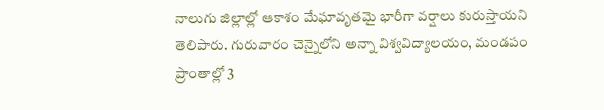నాలుగు జిల్లాల్లో ఆకాశం మేఘావృతమై భారీగా వర్షాలు కురుస్తాయని తెలిపారు. గురువారం చెన్నైలోని అన్నా విశ్వవిద్యాలయం, మండపం ప్రాంతాల్లో 3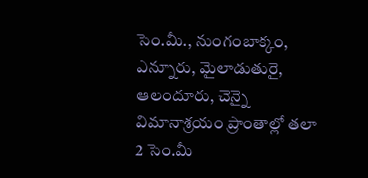సెం.మీ., నుంగంబాక్కం, ఎన్నూరు, మైలాడుతురై, ఆలందూరు, చెన్నై విమానాశ్రయం ప్రాంతాల్లో తలా 2 సెం.మీ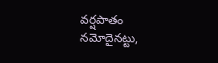వర్షపాతం నమోదైనట్టు,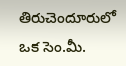తిరుచెందూరులో ఒక సెం.మీ.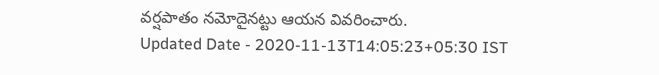వర్షపాతం నమోదైనట్టు ఆయన వివరించారు.
Updated Date - 2020-11-13T14:05:23+05:30 IST